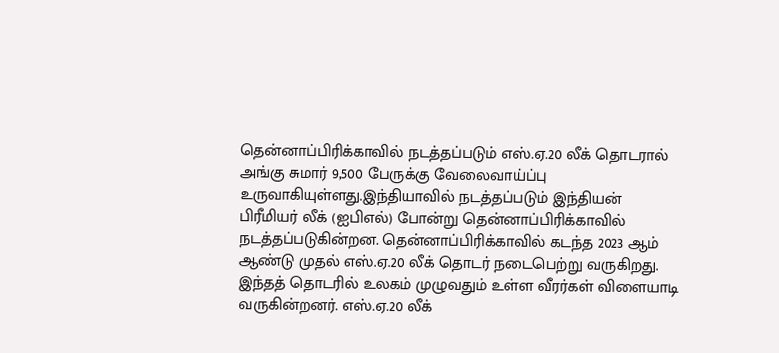தென்னாப்பிரிக்காவில் நடத்தப்படும் எஸ்.ஏ.20 லீக் தொடரால் அங்கு சுமார் 9,500 பேருக்கு வேலைவாய்ப்பு உருவாகியுள்ளது.இந்தியாவில் நடத்தப்படும் இந்தியன் பிரீமியர் லீக் (ஐபிஎல்) போன்று தென்னாப்பிரிக்காவில் நடத்தப்படுகின்றன. தென்னாப்பிரிக்காவில் கடந்த 2023 ஆம் ஆண்டு முதல் எஸ்.ஏ.20 லீக் தொடர் நடைபெற்று வருகிறது. இந்தத் தொடரில் உலகம் முழுவதும் உள்ள வீரர்கள் விளையாடி வருகின்றனர். எஸ்.ஏ.20 லீக்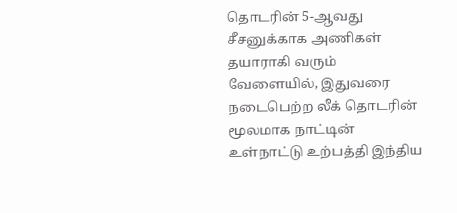தொடரின் 5-ஆவது சீசனுக்காக அணிகள் தயாராகி வரும் வேளையில், இதுவரை நடைபெற்ற லீக் தொடரின் மூலமாக நாட்டின் உள்நாட்டு உற்பத்தி இந்திய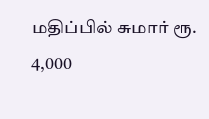மதிப்பில் சுமார் ரூ. 4,000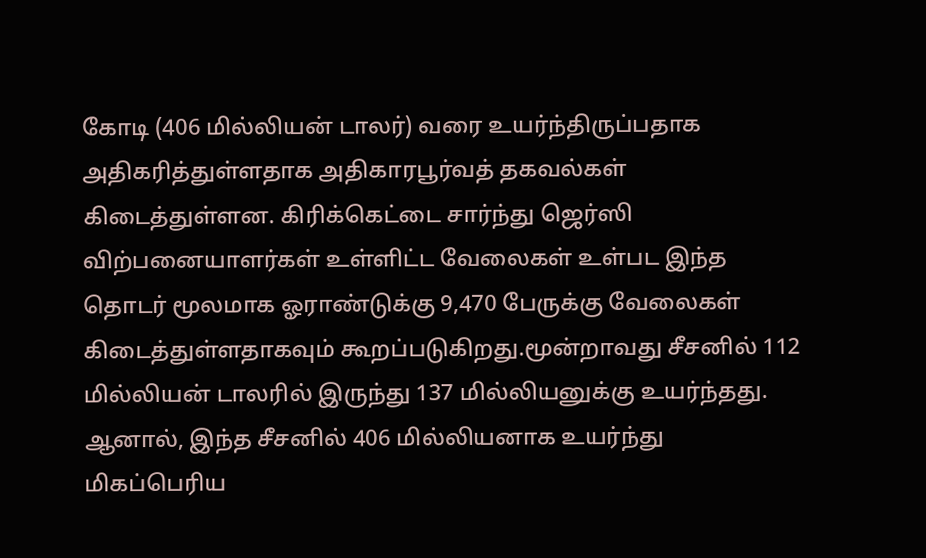கோடி (406 மில்லியன் டாலர்) வரை உயர்ந்திருப்பதாக அதிகரித்துள்ளதாக அதிகாரபூர்வத் தகவல்கள் கிடைத்துள்ளன. கிரிக்கெட்டை சார்ந்து ஜெர்ஸி விற்பனையாளர்கள் உள்ளிட்ட வேலைகள் உள்பட இந்த தொடர் மூலமாக ஓராண்டுக்கு 9,470 பேருக்கு வேலைகள் கிடைத்துள்ளதாகவும் கூறப்படுகிறது.மூன்றாவது சீசனில் 112 மில்லியன் டாலரில் இருந்து 137 மில்லியனுக்கு உயர்ந்தது. ஆனால், இந்த சீசனில் 406 மில்லியனாக உயர்ந்து மிகப்பெரிய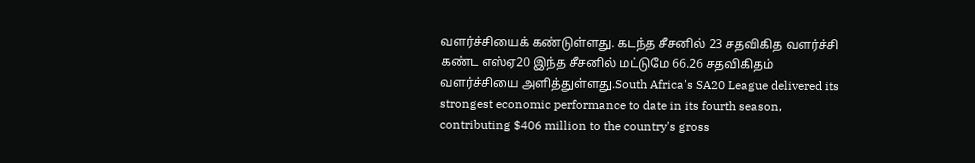வளர்ச்சியைக் கண்டுள்ளது. கடந்த சீசனில் 23 சதவிகித வளர்ச்சி கண்ட எஸ்ஏ20 இந்த சீசனில் மட்டுமே 66.26 சதவிகிதம் வளர்ச்சியை அளித்துள்ளது.South Africa's SA20 League delivered its strongest economic performance to date in its fourth season, contributing $406 million to the country's gross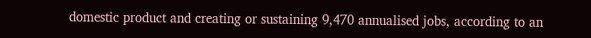domestic product and creating or sustaining 9,470 annualised jobs, according to an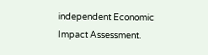independent Economic Impact Assessment.